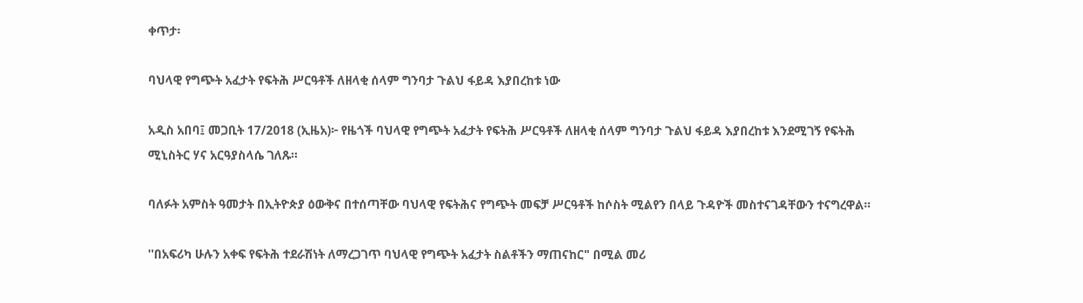ቀጥታ፡

ባህላዊ የግጭት አፈታት የፍትሕ ሥርዓቶች ለዘላቂ ሰላም ግንባታ ጉልህ ፋይዳ እያበረከቱ ነው

አዲስ አበባ፤ መጋቢት 17/2018 (ኢዜአ)፦ የዜጎች ባህላዊ የግጭት አፈታት የፍትሕ ሥርዓቶች ለዘላቂ ሰላም ግንባታ ጉልህ ፋይዳ እያበረከቱ እንደሚገኝ የፍትሕ ሚኒስትር ሃና አርዓያስላሴ ገለጹ።

ባለፉት አምስት ዓመታት በኢትዮጵያ ዕውቅና በተሰጣቸው ባህላዊ የፍትሕና የግጭት መፍቻ ሥርዓቶች ከሶስት ሚልየን በላይ ጉዳዮች መስተናገዳቸውን ተናግረዋል።

''በአፍሪካ ሁሉን አቀፍ የፍትሕ ተደራሽነት ለማረጋገጥ ባህላዊ የግጭት አፈታት ስልቶችን ማጠናከር" በሚል መሪ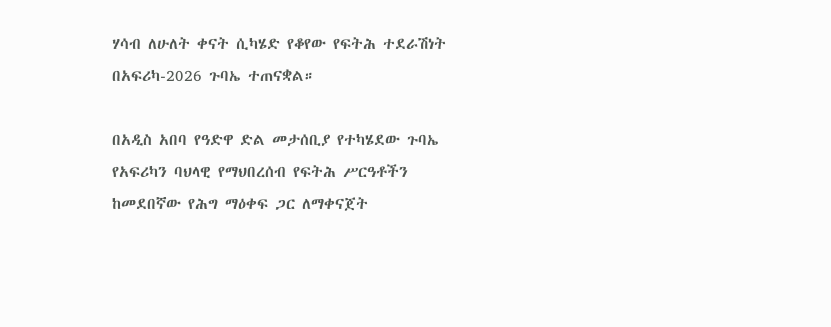ሃሳብ ለሁለት ቀናት ሲካሄድ የቆየው የፍትሕ ተደራሽነት በአፍሪካ-2026 ጉባኤ ተጠናቋል።

በአዲስ አበባ የዓድዋ ድል መታሰቢያ የተካሄደው ጉባኤ የአፍሪካን ባህላዊ የማህበረሰብ የፍትሕ ሥርዓቶችን ከመደበኛው የሕግ ማዕቀፍ ጋር ለማቀናጀት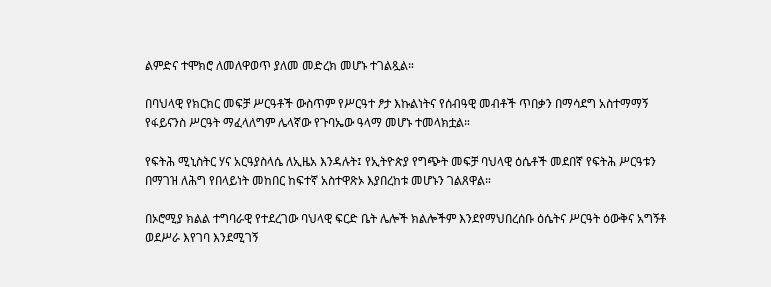ልምድና ተሞክሮ ለመለዋወጥ ያለመ መድረክ መሆኑ ተገልጿል።

በባህላዊ የክርክር መፍቻ ሥርዓቶች ውስጥም የሥርዓተ ፆታ እኩልነትና የሰብዓዊ መብቶች ጥበቃን በማሳደግ አስተማማኝ የፋይናንስ ሥርዓት ማፈላለግም ሌላኛው የጉባኤው ዓላማ መሆኑ ተመላክቷል።

የፍትሕ ሚኒስትር ሃና አርዓያስላሴ ለኢዜአ እንዳሉት፤ የኢትዮጵያ የግጭት መፍቻ ባህላዊ ዕሴቶች መደበኛ የፍትሕ ሥርዓቱን በማገዝ ለሕግ የበላይነት መከበር ከፍተኛ አስተዋጽኦ እያበረከቱ መሆኑን ገልጸዋል።

በኦሮሚያ ክልል ተግባራዊ የተደረገው ባህላዊ ፍርድ ቤት ሌሎች ክልሎችም እንደየማህበረሰቡ ዕሴትና ሥርዓት ዕውቅና አግኝቶ ወደሥራ እየገባ እንደሚገኝ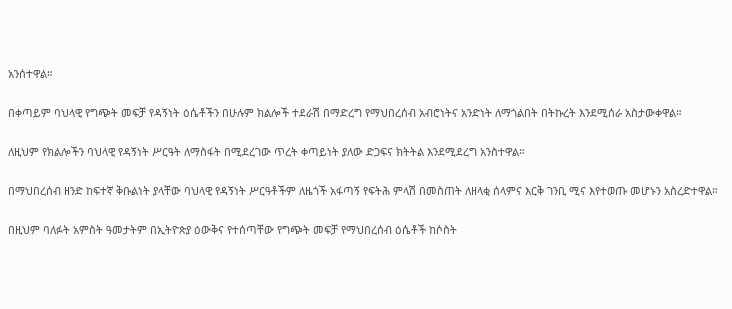አንሰተዋል።

በቀጣይም ባህላዊ የግጭት መፍቻ የዳኝነት ዕሴቶችን በሁሉም ክልሎች ተደራሽ በማድረግ የማህበረሰብ አብሮነትና አንድነት ለማጎልበት በትኩረት እንደሚሰራ አስታውቀዋል።

ለዚህም የክልሎችን ባህላዊ የዳኝነት ሥርዓት ለማስፋት በሚደረገው ጥረት ቀጣይነት ያለው ድጋፍና ክትትል እንደሚደረግ አንስተዋል።

በማህበረሰብ ዘንድ ከፍተኛ ቅቡልነት ያላቸው ባህላዊ የዳኝነት ሥርዓቶችም ለዜጎች አፋጣኝ የፍትሕ ምላሽ በመስጠት ለዘላቂ ሰላምና እርቅ ገንቢ ሚና እየተወጡ መሆኑን አስረድተዋል።

በዚህም ባለፉት አምስት ዓመታትም በኢትዮጵያ ዕውቅና የተሰጣቸው የግጭት መፍቻ የማህበረሰብ ዕሴቶች ከሶስት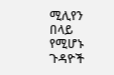ሚሊየን በላይ የሚሆኑ ጉዳዮች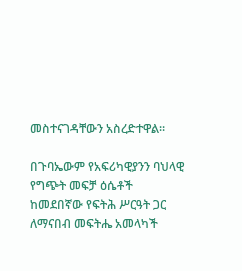መስተናገዳቸውን አስረድተዋል።

በጉባኤውም የአፍሪካዊያንን ባህላዊ የግጭት መፍቻ ዕሴቶች ከመደበኛው የፍትሕ ሥርዓት ጋር ለማናበብ መፍትሔ አመላካች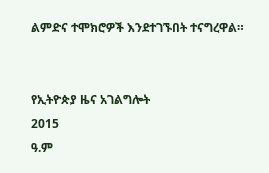ልምድና ተሞክሮዎች እንደተገኙበት ተናግረዋል።


የኢትዮጵያ ዜና አገልግሎት
2015
ዓ.ም